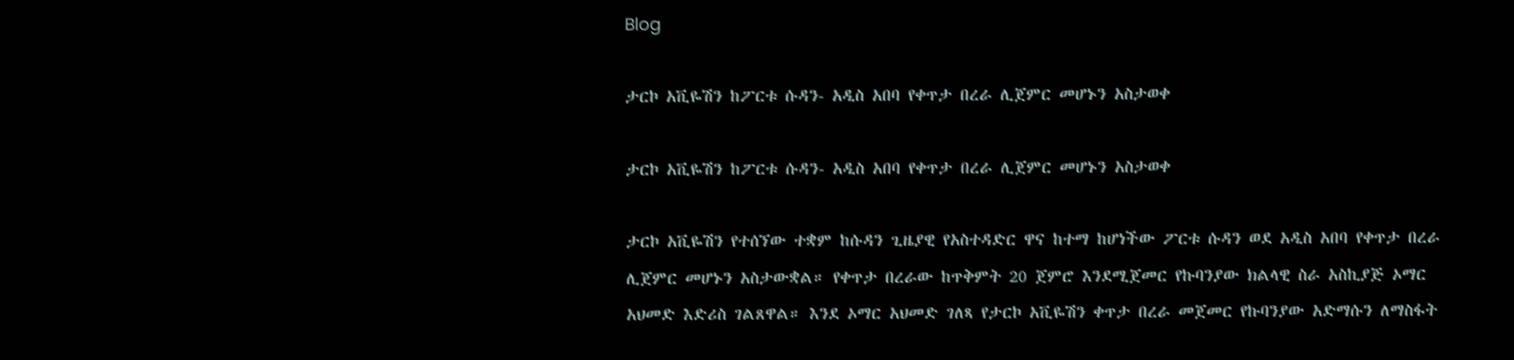Blog

ታርኮ አቪዬሽን ከፖርቱ ሱዳን- አዲስ አበባ የቀጥታ በረራ ሊጀምር መሆኑን አስታወቀ

ታርኮ አቪዬሽን ከፖርቱ ሱዳን- አዲስ አበባ የቀጥታ በረራ ሊጀምር መሆኑን አስታወቀ

ታርኮ አቪዬሽን የተሰኘው ተቋም ከሱዳን ጊዜያዊ የአስተዳድር ዋና ከተማ ከሆነችው ፖርቱ ሱዳን ወደ አዲስ አበባ የቀጥታ በረራ ሊጀምር መሆኑን አስታውቋል። የቀጥታ በረራው ከጥቅምት 20 ጀምሮ እንደሚጀመር የኩባንያው ክልላዊ ስራ አስኪያጅ ኦማር አህመድ እድሪስ ገልጸዋል። እንደ ኦማር አህመድ ገለጻ የታርኮ አቪዬሽን ቀጥታ በረራ መጀመር የኩባንያው አድማሱን ለማስፋት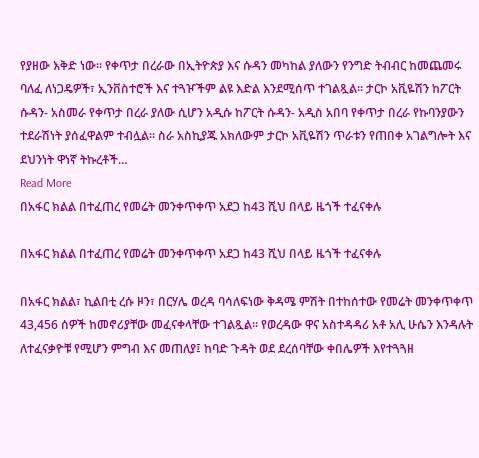የያዘው እቅድ ነው። የቀጥታ በረራው በኢትዮጵያ እና ሱዳን መካከል ያለውን የንግድ ትብብር ከመጨመሩ ባለፈ ለነጋዴዎች፣ ኢንቨስተሮች እና ተጓዦችም ልዩ እድል እንደሚሰጥ ተገልጿል። ታርኮ አቪዬሽን ከፖርት ሱዳን- አስመራ የቀጥታ በረራ ያለው ሲሆን አዲሱ ከፖርት ሱዳን- አዲስ አበባ የቀጥታ በረራ የኩባንያውን ተደራሽነት ያሰፈዋልም ተብሏል። ስራ አስኪያጁ አክለውም ታርኮ አቪዬሽን ጥራቱን የጠበቀ አገልግሎት እና ደህንነት ዋነኛ ትኩረቶች…
Read More
በአፋር ክልል በተፈጠረ የመሬት መንቀጥቀጥ አደጋ ከ43 ሺህ በላይ ዜጎች ተፈናቀሉ

በአፋር ክልል በተፈጠረ የመሬት መንቀጥቀጥ አደጋ ከ43 ሺህ በላይ ዜጎች ተፈናቀሉ

በአፋር ክልል፣ ኪልበቲ ረሱ ዞን፣ በርሃሌ ወረዳ ባሳለፍነው ቅዳሜ ምሽት በተከሰተው የመሬት መንቀጥቀጥ 43,456 ሰዎች ከመኖሪያቸው መፈናቀላቸው ተገልጿል፡፡ የወረዳው ዋና አስተዳዳሪ አቶ አሊ ሁሴን እንዳሉት ለተፈናቃዮቹ የሚሆን ምግብ እና መጠለያ፤ ከባድ ጉዳት ወደ ደረሰባቸው ቀበሌዎች እየተጓጓዘ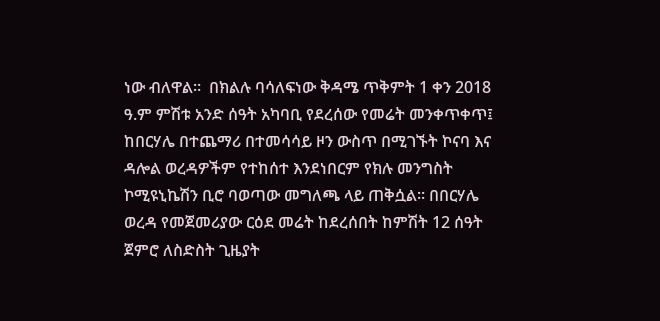ነው ብለዋል።  በክልሉ ባሳለፍነው ቅዳሜ ጥቅምት 1 ቀን 2018 ዓ.ም ምሽቱ አንድ ሰዓት አካባቢ የደረሰው የመሬት መንቀጥቀጥ፤ ከበርሃሌ በተጨማሪ በተመሳሳይ ዞን ውስጥ በሚገኙት ኮናባ እና ዳሎል ወረዳዎችም የተከሰተ እንደነበርም የክሉ መንግስት ኮሚዩኒኬሽን ቢሮ ባወጣው መግለጫ ላይ ጠቅሷል። በበርሃሌ ወረዳ የመጀመሪያው ርዕደ መሬት ከደረሰበት ከምሽት 12 ሰዓት ጀምሮ ለስድስት ጊዜያት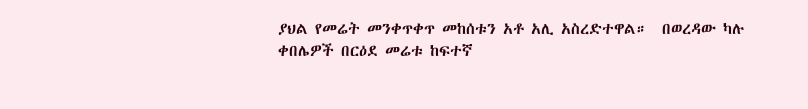ያህል የመሬት መንቀጥቀጥ መከሰቱን አቶ አሊ አስረድተዋል።  በወረዳው ካሉ ቀበሌዎች በርዕደ መሬቱ ከፍተኛ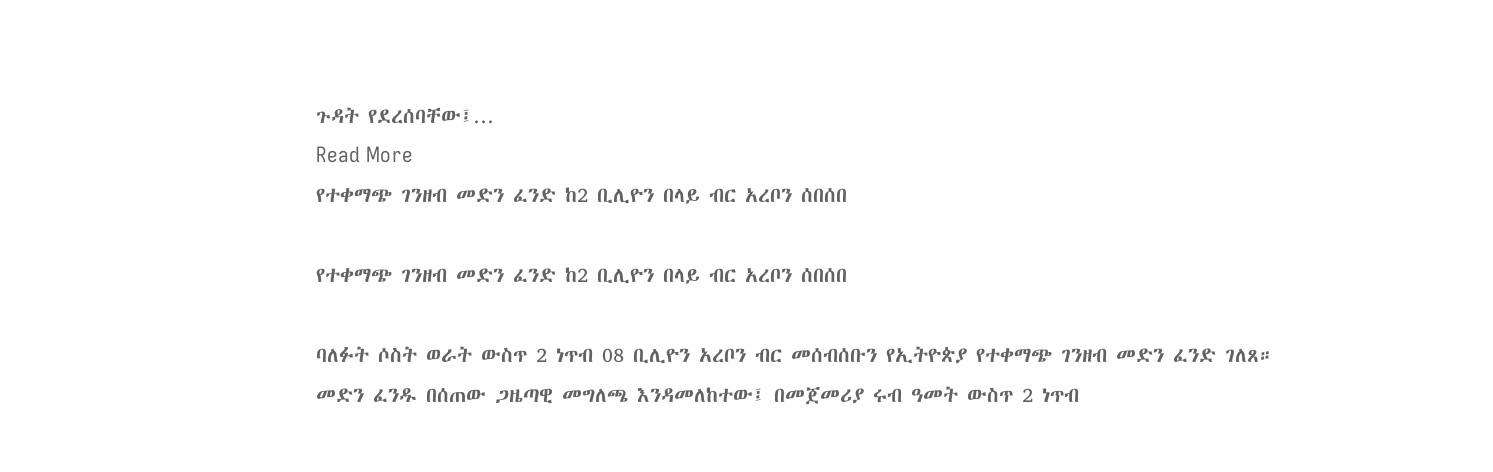ጉዳት የደረሰባቸው፤…
Read More
የተቀማጭ ገንዘብ መድን ፈንድ ከ2 ቢሊዮን በላይ ብር አረቦን ሰበሰበ

የተቀማጭ ገንዘብ መድን ፈንድ ከ2 ቢሊዮን በላይ ብር አረቦን ሰበሰበ

ባለፉት ሶስት ወራት ውስጥ 2 ነጥብ 08 ቢሊዮን አረቦን ብር መሰብሰቡን የኢትዮጵያ የተቀማጭ ገንዘብ መድን ፈንድ ገለጸ። መድን ፈንዱ በሰጠው ጋዜጣዊ መግለጫ እንዳመለከተው፤ በመጀመሪያ ሩብ ዓመት ውስጥ 2 ነጥብ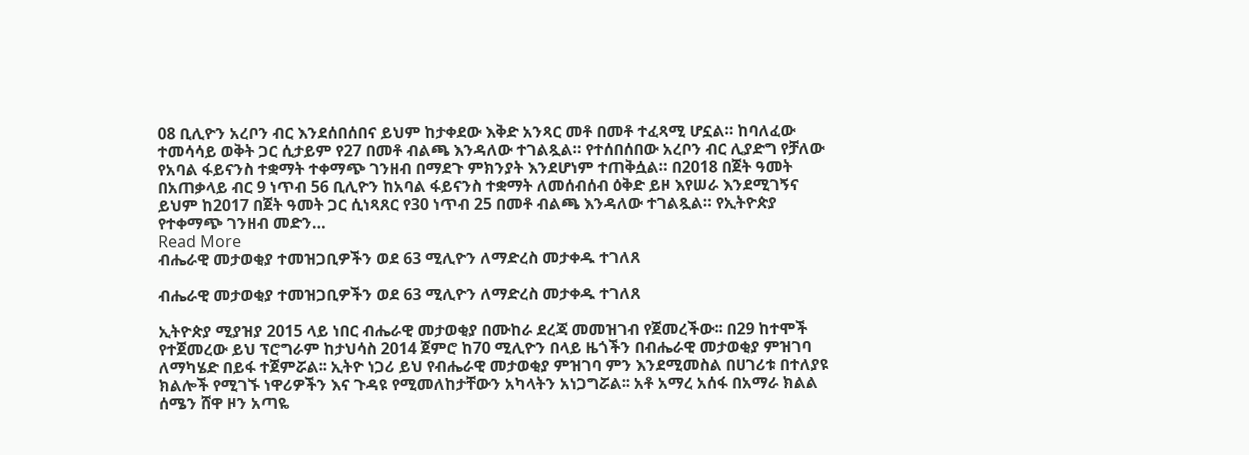08 ቢሊዮን አረቦን ብር እንደሰበሰበና ይህም ከታቀደው እቅድ አንጻር መቶ በመቶ ተፈጻሚ ሆኗል። ከባለፈው ተመሳሳይ ወቅት ጋር ሲታይም የ27 በመቶ ብልጫ እንዳለው ተገልጿል። የተሰበሰበው አረቦን ብር ሊያድግ የቻለው የአባል ፋይናንስ ተቋማት ተቀማጭ ገንዘብ በማደጉ ምክንያት እንደሆነም ተጠቅሷል። በ2018 በጀት ዓመት በአጠቃላይ ብር 9 ነጥብ 56 ቢሊዮን ከአባል ፋይናንስ ተቋማት ለመሰብሰብ ዕቅድ ይዞ እየሠራ እንደሚገኝና ይህም ከ2017 በጀት ዓመት ጋር ሲነጻጸር የ30 ነጥብ 25 በመቶ ብልጫ እንዳለው ተገልጿል። የኢትዮጵያ የተቀማጭ ገንዘብ መድን…
Read More
ብሔራዊ መታወቂያ ተመዝጋቢዎችን ወደ 63 ሚሊዮን ለማድረስ መታቀዱ ተገለጸ

ብሔራዊ መታወቂያ ተመዝጋቢዎችን ወደ 63 ሚሊዮን ለማድረስ መታቀዱ ተገለጸ

ኢትዮጵያ ሚያዝያ 2015 ላይ ነበር ብሔራዊ መታወቂያ በሙከራ ደረጃ መመዝገብ የጀመረችው፡፡ በ29 ከተሞች የተጀመረው ይህ ፕሮግራም ከታህሳስ 2014 ጀምሮ ከ70 ሚሊዮን በላይ ዜጎችን በብሔራዊ መታወቂያ ምዝገባ ለማካሄድ በይፋ ተጀምሯል፡፡ ኢትዮ ነጋሪ ይህ የብሔራዊ መታወቂያ ምዝገባ ምን እንደሚመስል በሀገሪቱ በተለያዩ ክልሎች የሚገኙ ነዋሪዎችን እና ጉዳዩ የሚመለከታቸውን አካላትን አነጋግሯል፡፡ አቶ አማረ አሰፋ በአማራ ክልል ሰሜን ሸዋ ዞን አጣዬ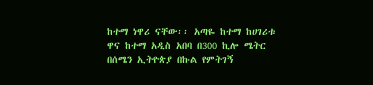ከተማ ነዋሪ ናቸው፡፡ አጣዬ ከተማ ከሀገሪቱ ዋና ከተማ አዲስ አበባ በ300 ኪሎ ሜትር በሰሜን ኢትዮጵያ በኩል የምትገኝ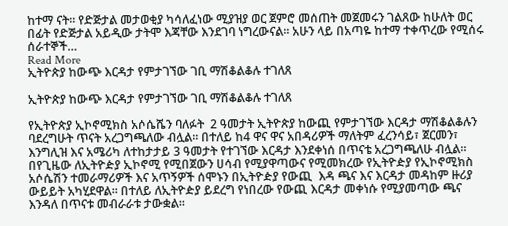ከተማ ናት፡፡ የድጅታል መታወቂያ ካሳለፈነው ሚያዝያ ወር ጀምሮ መሰጠት መጀመሩን ገልጸው ከሁለት ወር በፊት የድጅታል አይዲው ታትሞ እጃቸው እንደገባ ነግረውናል፡፡ አሁን ላይ በአጣዬ ከተማ ተቀጥረው የሚሰሩ ሰራተኞች…
Read More
ኢትዮጵያ ከውጭ እርዳታ የምታገኘው ገቢ ማሽቆልቆሉ ተገለጸ

ኢትዮጵያ ከውጭ እርዳታ የምታገኘው ገቢ ማሽቆልቆሉ ተገለጸ

የኢትዮጵያ ኢኮኖሚክስ አሶሴሼን ባለፉት  2 ዓመታት ኢትዮጵያ ከውጪ የምታገኘው እርዳታ ማሽቆልቆሉን ባደረግሁት ጥናት አረጋግጫለው ብሏል። በተለይ ከ4 ዋና ዋና አበዳሪዎች ማለትም ፈረንሳይ፣ ጀርመን፣ እንግሊዝ እና አሜሪካ ለተከታታይ 3 ዓመታት የተገኘው እርዳታ እንደቀነሰ በጥናቴ አረጋግጫለሁ ብሏል። በየጊዜው ለኢትዮዽያ ኢኮኖሚ የሚበጀውን ሀሳብ የሚያዋጣውና የሚመክረው የኢትዮዽያ የኢኮኖሚክስ አሶሴሽን ተመራማሪዎች እና አጥኝዎች ሰሞኑን በኢትዮዽያ የውጪ  እዳ ጫና እና እርዳታ መዳከም ዙሪያ ውይይት አካሂደዋል። በተለይ ለኢትዮዽያ ይደረግ የነበረው የውጪ እርዳታ መቀነሱ የሚያመጣው ጫና እንዳለ በጥናቱ መብራራቱ ታውቋል።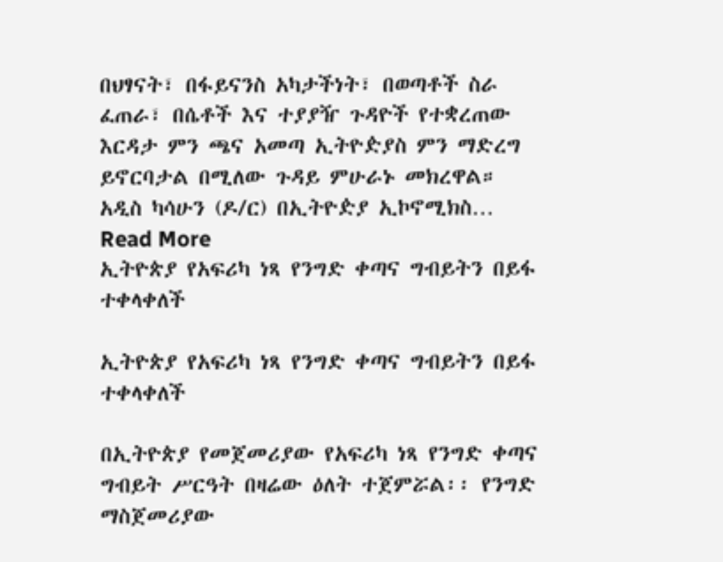በህፃናት፣ በፋይናንስ አካታችነት፣ በወጣቶች ስራ ፈጠራ፣ በሴቶች እና ተያያዥ ጉዳዮች የተቋረጠው እርዳታ ምን ጫና አመጣ ኢትዮዽያስ ምን ማድረግ ይኖርባታል በሚለው ጉዳይ ምሁራኑ መክረዋል። አዲስ ካሳሁን (ዶ/ር) በኢትዮዽያ ኢኮኖሚክስ…
Read More
ኢትዮጵያ የአፍሪካ ነጻ የንግድ ቀጣና ግብይትን በይፋ ተቀላቀለች

ኢትዮጵያ የአፍሪካ ነጻ የንግድ ቀጣና ግብይትን በይፋ ተቀላቀለች

በኢትዮጵያ የመጀመሪያው የአፍሪካ ነጻ የንግድ ቀጣና ግብይት ሥርዓት በዛሬው ዕለት ተጀምሯል፡፡ የንግድ ማስጀመሪያው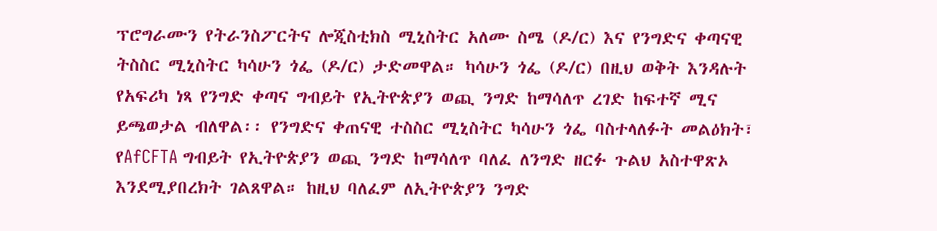ፕሮግራሙን የትራንስፖርትና ሎጂስቲክስ ሚኒስትር አለሙ ስሜ (ዶ/ር) እና የንግድና ቀጣናዊ ትስስር ሚኒስትር ካሳሁን ጎፌ (ዶ/ር) ታድመዋል። ካሳሁን ጎፌ (ዶ/ር) በዚህ ወቅት እንዳሉት የአፍሪካ ነጻ የንግድ ቀጣና ግብይት የኢትዮጵያን ወጪ ንግድ ከማሳለጥ ረገድ ከፍተኛ ሚና ይጫወታል ብለዋል፡፡ የንግድና ቀጠናዊ ተስስር ሚኒስትር ካሳሁን ጎፌ ባስተላለፉት መልዕክት፣ የAfCFTA ግብይት የኢትዮጵያን ወጪ ንግድ ከማሳለጥ ባለፈ ለንግድ ዘርፉ ጉልህ አስተዋጽኦ እንደሚያበረክት ገልጸዋል። ከዚህ ባለፈም ለኢትዮጵያን ንግድ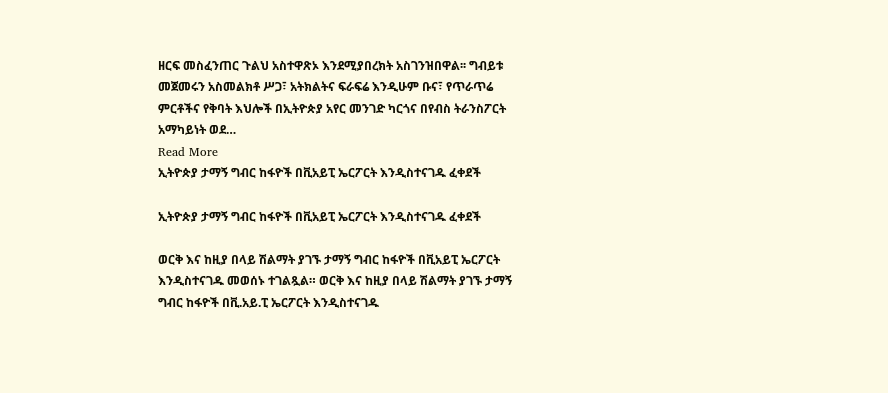ዘርፍ መስፈንጠር ጉልህ አስተዋጽኦ እንደሚያበረክት አስገንዝበዋል፡፡ ግብይቱ መጀመሩን አስመልክቶ ሥጋ፣ አትክልትና ፍራፍሬ እንዲሁም ቡና፣ የጥራጥሬ ምርቶችና የቅባት እህሎች በኢትዮጵያ አየር መንገድ ካርጎና በየብስ ትራንስፖርት አማካይነት ወደ…
Read More
ኢትዮጵያ ታማኝ ግብር ከፋዮች በቪአይፒ ኤርፖርት እንዲስተናገዱ ፈቀደች

ኢትዮጵያ ታማኝ ግብር ከፋዮች በቪአይፒ ኤርፖርት እንዲስተናገዱ ፈቀደች

ወርቅ እና ከዚያ በላይ ሽልማት ያገኙ ታማኝ ግብር ከፋዮች በቪአይፒ ኤርፖርት እንዲስተናገዱ መወሰኑ ተገልጿል። ወርቅ እና ከዚያ በላይ ሽልማት ያገኙ ታማኝ ግብር ከፋዮች በቪ.አይ.ፒ ኤርፖርት እንዲስተናገዱ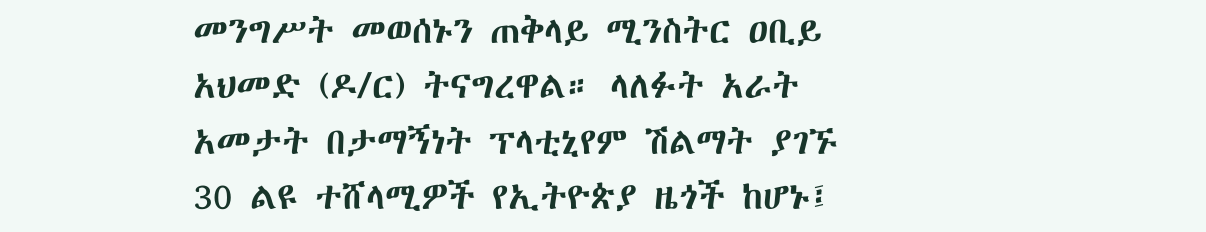መንግሥት መወሰኑን ጠቅላይ ሚንስትር ዐቢይ አህመድ (ዶ/ር) ትናግረዋል። ላለፉት አራት አመታት በታማኝነት ፕላቲኒየም ሽልማት ያገኙ 30 ልዩ ተሸላሚዎች የኢትዮጵያ ዜጎች ከሆኑ፤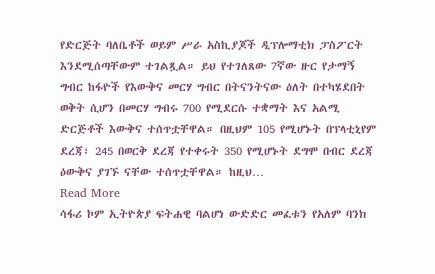የድርጅት ባለቤቶች ወይም ሥራ አስኪያጆች ዲፕሎማቲክ ፓስፖርት እንደሚሰጣቸውም ተገልጿል። ይህ የተገለጸው 7ኛው ዙር የታማኝ ግብር ከፋዮች የእውቅና መርሃ ግብር በትናንትናው ዕለት በተካሄደበት ወቅት ሲሆን በመርሃ ግብሩ 700 የሚደርሱ ተቋማት እና አልሚ ድርጅቶች እውቅና ተሰጥቷቸዋል። በዚህም 105 የሚሆኑት በፕላቲኒየም ደረጃ፣ 245 በወርቅ ደረጃ የተቀሩት 350 የሚሆኑት ደግሞ በብር ደረጃ ዕውቅና ያገኙ ናቸው ተሰጥቷቸዋል። ከዚህ…
Read More
ሳፋሪ ኮም ኢትዮጵያ ፍትሐዊ ባልሆነ ውድድር መፈቱን የአለም ባንክ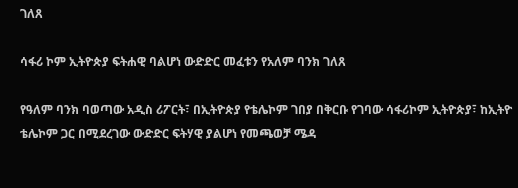ገለጸ

ሳፋሪ ኮም ኢትዮጵያ ፍትሐዊ ባልሆነ ውድድር መፈቱን የአለም ባንክ ገለጸ

የዓለም ባንክ ባወጣው አዲስ ሪፖርት፣ በኢትዮጵያ የቴሌኮም ገበያ በቅርቡ የገባው ሳፋሪኮም ኢትዮጵያ፣ ከኢትዮ ቴሌኮም ጋር በሚደረገው ውድድር ፍትሃዊ ያልሆነ የመጫወቻ ሜዳ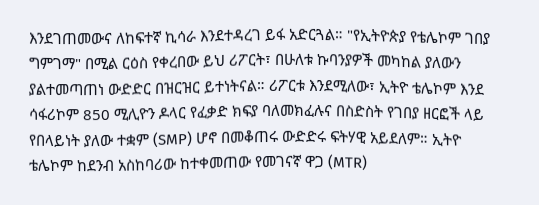እንደገጠመውና ለከፍተኛ ኪሳራ እንደተዳረገ ይፋ አድርጓል። "የኢትዮጵያ የቴሌኮም ገበያ ግምገማ" በሚል ርዕስ የቀረበው ይህ ሪፖርት፣ በሁለቱ ኩባንያዎች መካከል ያለውን ያልተመጣጠነ ውድድር በዝርዝር ይተነትናል። ሪፖርቱ እንደሚለው፣ ኢትዮ ቴሌኮም እንደ ሳፋሪኮም 850 ሚሊዮን ዶላር የፈቃድ ክፍያ ባለመክፈሉና በስድስት የገበያ ዘርፎች ላይ የበላይነት ያለው ተቋም (SMP) ሆኖ በመቆጠሩ ውድድሩ ፍትሃዊ አይደለም። ኢትዮ ቴሌኮም ከደንብ አስከባሪው ከተቀመጠው የመገናኛ ዋጋ (MTR)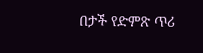በታች የድምጽ ጥሪ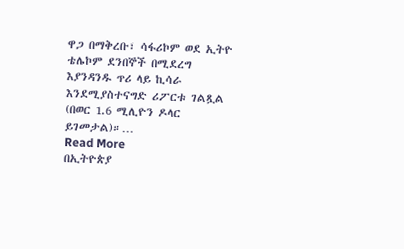ዋጋ በማቅረቡ፣ ሳፋሪኮም ወደ ኢትዮ ቴሌኮም ደንበኞች በሚደረግ እያንዳንዱ ጥሪ ላይ ኪሳራ እንደሚያስተናግድ ሪፖርቱ ገልጿል (በወር 1.6 ሚሊዮን ዶላር ይገመታል)።…
Read More
በኢትዮጵያ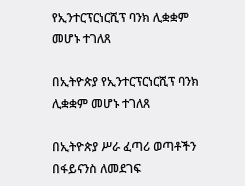የኢንተርፕርነርሺፕ ባንክ ሊቋቋም መሆኑ ተገለጸ

በኢትዮጵያ የኢንተርፕርነርሺፕ ባንክ ሊቋቋም መሆኑ ተገለጸ

በኢትዮጵያ ሥራ ፈጣሪ ወጣቶችን በፋይናንስ ለመደገፍ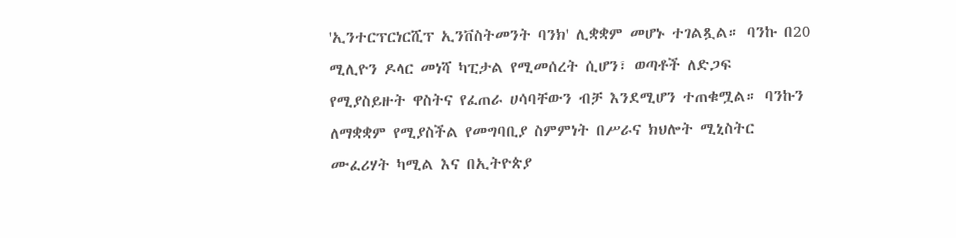'ኢንተርፕርነርሺፕ ኢንቨስትመንት ባንክ' ሊቋቋም መሆኑ ተገልጿል። ባንኩ በ20 ሚሊዮን ዶላር መነሻ ካፒታል የሚመሰረት ሲሆን፣ ወጣቶች ለድጋፍ የሚያስይዙት ዋስትና የፈጠራ ሀሳባቸውን ብቻ እንደሚሆን ተጠቁሟል። ባንኩን ለማቋቋም የሚያስችል የመግባቢያ ስምምነት በሥራና ክህሎት ሚኒስትር ሙፈሪሃት ካሚል እና በኢትዮጵያ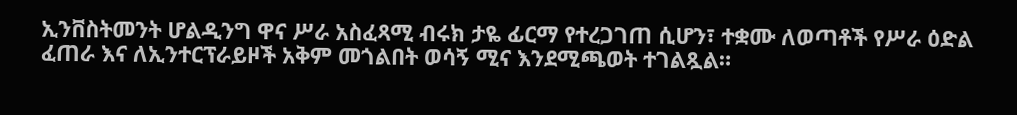ኢንቨስትመንት ሆልዲንግ ዋና ሥራ አስፈጻሚ ብሩክ ታዬ ፊርማ የተረጋገጠ ሲሆን፣ ተቋሙ ለወጣቶች የሥራ ዕድል ፈጠራ እና ለኢንተርፕራይዞች አቅም መጎልበት ወሳኝ ሚና እንደሚጫወት ተገልጿል።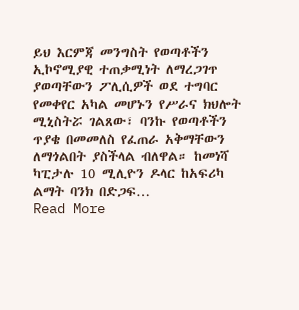ይህ እርምጃ መንግስት የወጣቶችን ኢኮኖሚያዊ ተጠቃሚነት ለማረጋገጥ ያወጣቸውን ፖሊሲዎች ወደ ተግባር የመቀየር አካል መሆኑን የሥራና ክህሎት ሚኒስትሯ ገልጸው፣ ባንኩ የወጣቶችን ጥያቄ በመመለስ የፈጠራ አቅማቸውን ለማጎልበት ያስችላል ብለዋል። ከመነሻ ካፒታሉ 10 ሚሊዮን ዶላር ከአፍሪካ ልማት ባንክ በድጋፍ…
Read More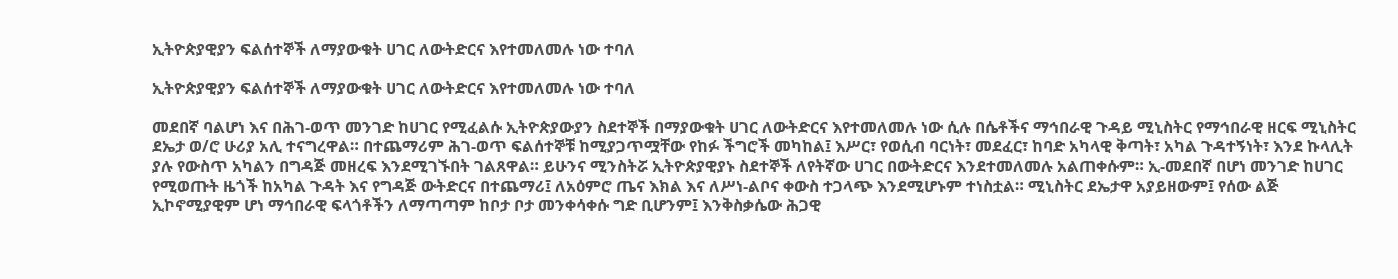ኢትዮጵያዊያን ፍልሰተኞች ለማያውቁት ሀገር ለውትድርና እየተመለመሉ ነው ተባለ

ኢትዮጵያዊያን ፍልሰተኞች ለማያውቁት ሀገር ለውትድርና እየተመለመሉ ነው ተባለ

መደበኛ ባልሆነ እና በሕገ-ወጥ መንገድ ከሀገር የሚፈልሱ ኢትዮጵያውያን ስደተኞች በማያውቁት ሀገር ለውትድርና እየተመለመሉ ነው ሲሉ በሴቶችና ማኅበራዊ ጉዳይ ሚኒስትር የማኅበራዊ ዘርፍ ሚኒስትር ደኤታ ወ/ሮ ሁሪያ አሊ ተናግረዋል። በተጨማሪም ሕገ-ወጥ ፍልሰተኞቹ ከሚያጋጥሟቸው የከፉ ችግሮች መካከል፤ እሥር፣ የወሲብ ባርነት፣ መደፈር፣ ከባድ አካላዊ ቅጣት፣ አካል ጉዳተኝነት፣ እንደ ኩላሊት ያሉ የውስጥ አካልን በግዳጅ መዘረፍ እንደሚገኙበት ገልጸዋል። ይሁንና ሚንስትሯ ኢትዮጵያዊያኑ ስደተኞች ለየትኛው ሀገር በውትድርና እንደተመለመሉ አልጠቀሱም። ኢ-መደበኛ በሆነ መንገድ ከሀገር የሚወጡት ዜጎች ከአካል ጉዳት እና የግዳጅ ውትድርና በተጨማሪ፤ ለአዕምሮ ጤና እክል እና ለሥነ-ልቦና ቀውስ ተጋላጭ እንደሚሆኑም ተነስቷል። ሚኒስትር ደኤታዋ አያይዘውም፤ የሰው ልጅ ኢኮኖሚያዊም ሆነ ማኅበራዊ ፍላጎቶችን ለማጣጣም ከቦታ ቦታ መንቀሳቀሱ ግድ ቢሆንም፤ እንቅስቃሴው ሕጋዊ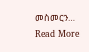መስመርን…
Read More